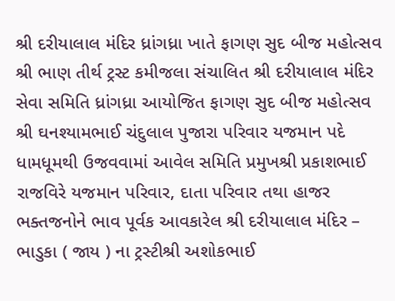શ્રી દરીયાલાલ મંદિર ધ્રાંગધ્રા ખાતે ફાગણ સુદ બીજ મહોત્સવ
શ્રી ભાણ તીર્થ ટ્રસ્ટ કમીજલા સંચાલિત શ્રી દરીયાલાલ મંદિર સેવા સમિતિ ધ્રાંગધ્રા આયોજિત ફાગણ સુદ બીજ મહોત્સવ શ્રી ઘનશ્યામભાઈ ચંદુલાલ પુજારા પરિવાર યજમાન પદે ધામધૂમથી ઉજવવામાં આવેલ સમિતિ પ્રમુખશ્રી પ્રકાશભાઈ રાજવિરે યજમાન પરિવાર, દાતા પરિવાર તથા હાજર ભક્તજનોને ભાવ પૂર્વક આવકારેલ શ્રી દરીયાલાલ મંદિર – ભાડુકા ( જાય ) ના ટ્રસ્ટીશ્રી અશોકભાઈ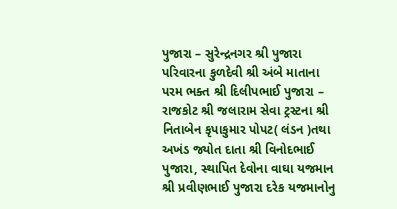પુજારા – સુરેન્દ્રનગર શ્રી પુજારા પરિવારના કુળદેવી શ્રી અંબે માતાના પરમ ભક્ત શ્રી દિલીપભાઈ પુજારા – રાજકોટ શ્રી જલારામ સેવા ટ્રસ્ટના શ્રી નિતાબેન કૃપાકુમાર પોપટ( લંડન )તથા અખંડ જ્યોત દાતા શ્રી વિનોદભાઈ પુજારા, સ્થાપિત દેવોના વાઘા યજમાન શ્રી પ્રવીણભાઈ પુજારા દરેક યજમાનોનુ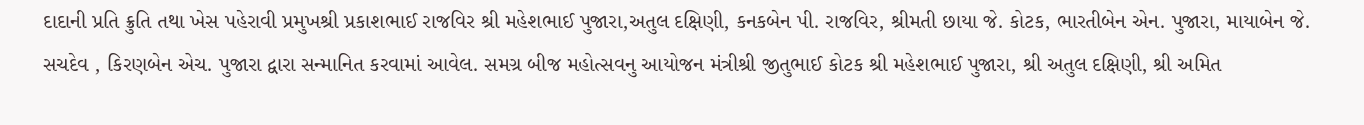દાદાની પ્રતિ ક્રુતિ તથા ખેસ પહેરાવી પ્રમુખશ્રી પ્રકાશભાઈ રાજવિર શ્રી મહેશભાઈ પુજારા,અતુલ દક્ષિણી, કનકબેન પી. રાજવિર, શ્રીમતી છાયા જે. કોટક, ભારતીબેન એન. પુજારા, માયાબેન જે. સચદેવ , કિરણબેન એચ. પુજારા દ્વારા સન્માનિત કરવામાં આવેલ. સમગ્ર બીજ મહોત્સવનુ આયોજન મંત્રીશ્રી જીતુભાઈ કોટક શ્રી મહેશભાઈ પુજારા, શ્રી અતુલ દક્ષિણી, શ્રી અમિત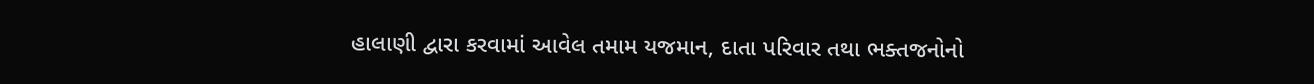હાલાણી દ્વારા કરવામાં આવેલ તમામ યજમાન, દાતા પરિવાર તથા ભક્તજનોનો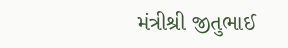મંત્રીશ્રી જીતુભાઈ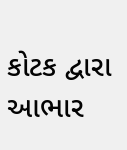કોટક દ્વારા આભાર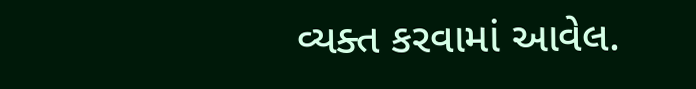વ્યક્ત કરવામાં આવેલ.